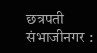छत्रपती संभाजीनगर :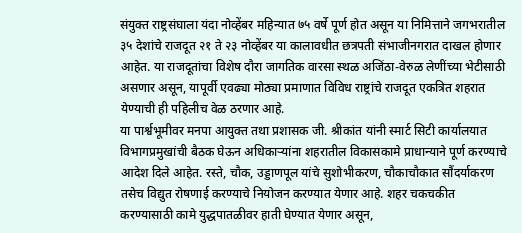संयुक्त राष्ट्रसंघाला यंदा नोव्हेंबर महिन्यात ७५ वर्षे पूर्ण होत असून या निमित्ताने जगभरातील ३५ देशांचे राजदूत २१ ते २३ नोव्हेंबर या कालावधीत छत्रपती संभाजीनगरात दाखल होणार आहेत. या राजदूतांचा विशेष दौरा जागतिक वारसा स्थळ अजिंठा-वेरुळ लेणींच्या भेटीसाठी असणार असून, यापूर्वी एवढ्या मोठ्या प्रमाणात विविध राष्ट्रांचे राजदूत एकत्रित शहरात येण्याची ही पहिलीच वेळ ठरणार आहे.
या पार्श्वभूमीवर मनपा आयुक्त तथा प्रशासक जी. श्रीकांत यांनी स्मार्ट सिटी कार्यालयात विभागप्रमुखांची बैठक घेऊन अधिकाऱ्यांना शहरातील विकासकामे प्राधान्याने पूर्ण करण्याचे आदेश दिले आहेत. रस्ते, चौक, उड्डाणपूल यांचे सुशोभीकरण, चौकाचौकात सौंदर्याकरण तसेच विद्युत रोषणाई करण्याचे नियोजन करण्यात येणार आहे. शहर चकचकीत करण्यासाठी कामे युद्धपातळीवर हाती घेण्यात येणार असून,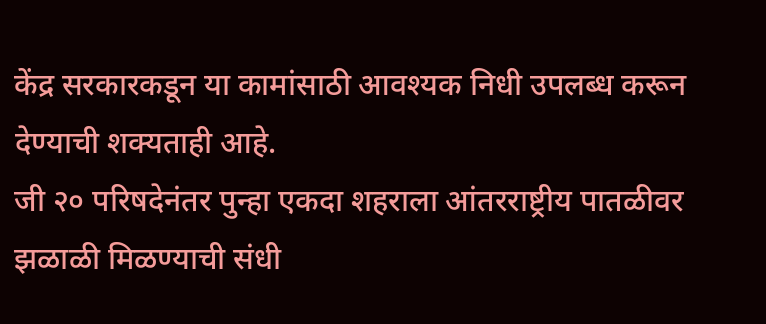केंद्र सरकारकडून या कामांसाठी आवश्यक निधी उपलब्ध करून देण्याची शक्यताही आहे.
जी २० परिषदेनंतर पुन्हा एकदा शहराला आंतरराष्ट्रीय पातळीवर झळाळी मिळण्याची संधी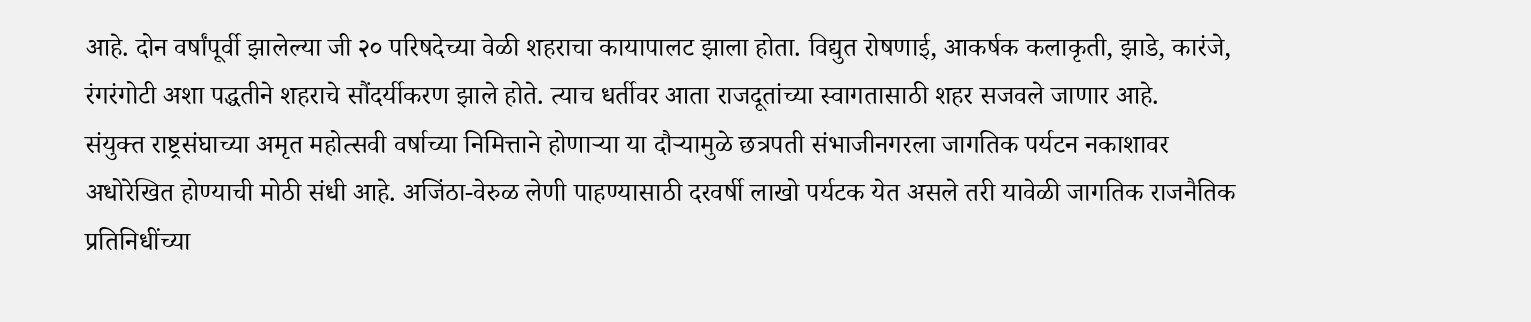आहे. दोन वर्षांपूर्वी झालेल्या जी २० परिषदेच्या वेळी शहराचा कायापालट झाला होता. विद्युत रोषणाई, आकर्षक कलाकृती, झाडे, कारंजे, रंगरंगोटी अशा पद्धतीने शहराचे सौंदर्यीकरण झाले होते. त्याच धर्तीवर आता राजदूतांच्या स्वागतासाठी शहर सजवले जाणार आहे.
संयुक्त राष्ट्रसंघाच्या अमृत महोत्सवी वर्षाच्या निमित्ताने होणाऱ्या या दौऱ्यामुळे छत्रपती संभाजीनगरला जागतिक पर्यटन नकाशावर अधोरेखित होण्याची मोठी संधी आहे. अजिंठा-वेरुळ लेणी पाहण्यासाठी दरवर्षी लाखो पर्यटक येत असले तरी यावेळी जागतिक राजनैतिक प्रतिनिधींच्या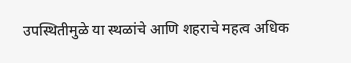उपस्थितीमुळे या स्थळांचे आणि शहराचे महत्व अधिक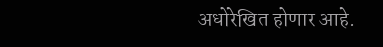अधोरेखित होणार आहे.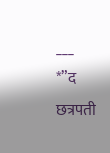___
*”द छत्रपती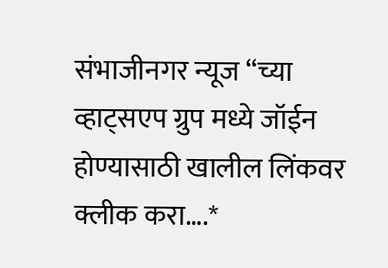संभाजीनगर न्यूज “च्या व्हाट्सएप ग्रुप मध्ये जॉईन होण्यासाठी खालील लिंकवर क्लीक करा….*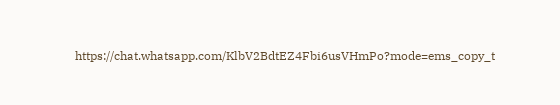https://chat.whatsapp.com/KlbV2BdtEZ4Fbi6usVHmPo?mode=ems_copy_t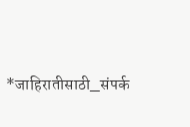*जाहिरातीसाठी_संपर्क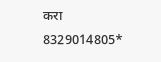करा 8329014805*